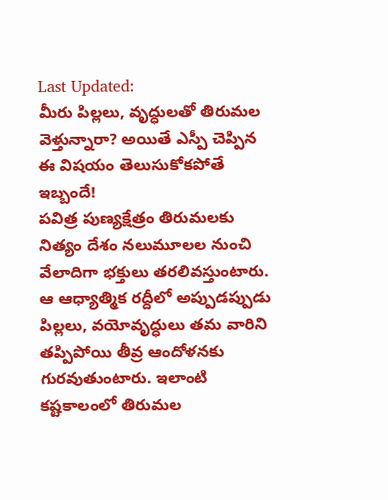Last Updated:
మీరు పిల్లలు, వృద్ధులతో తిరుమల వెళ్తున్నారా? అయితే ఎస్పీ చెప్పిన ఈ విషయం తెలుసుకోకపోతే ఇబ్బందే!
పవిత్ర పుణ్యక్షేత్రం తిరుమలకు నిత్యం దేశం నలుమూలల నుంచి వేలాదిగా భక్తులు తరలివస్తుంటారు. ఆ ఆధ్యాత్మిక రద్దీలో అప్పుడప్పుడు పిల్లలు, వయోవృద్ధులు తమ వారిని తప్పిపోయి తీవ్ర ఆందోళనకు గురవుతుంటారు. ఇలాంటి కష్టకాలంలో తిరుమల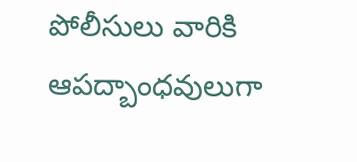పోలీసులు వారికి ఆపద్బాంధవులుగా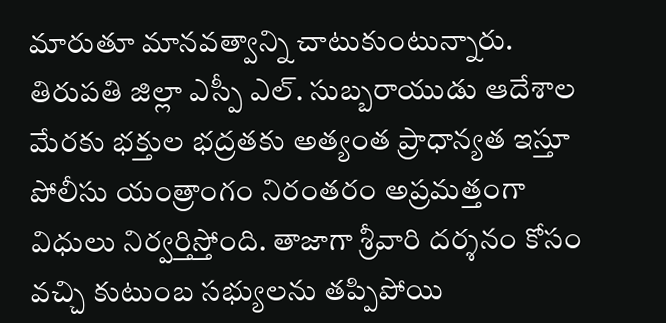మారుతూ మానవత్వాన్ని చాటుకుంటున్నారు. తిరుపతి జిల్లా ఎస్పీ ఎల్. సుబ్బరాయుడు ఆదేశాల మేరకు భక్తుల భద్రతకు అత్యంత ప్రాధాన్యత ఇస్తూ పోలీసు యంత్రాంగం నిరంతరం అప్రమత్తంగా విధులు నిర్వర్తిస్తోంది. తాజాగా శ్రీవారి దర్శనం కోసం వచ్చి కుటుంబ సభ్యులను తప్పిపోయి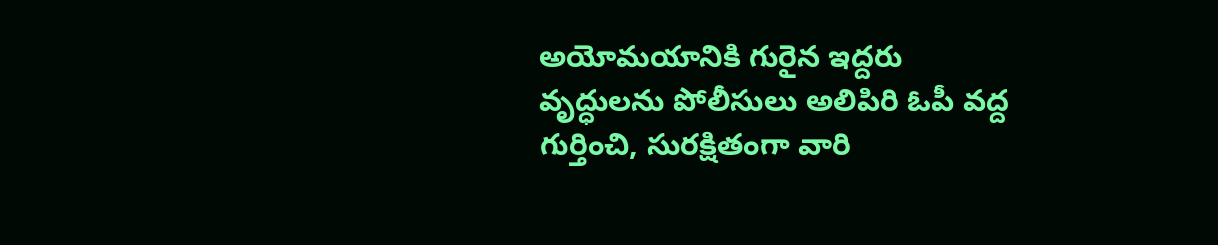అయోమయానికి గురైన ఇద్దరు వృద్ధులను పోలీసులు అలిపిరి ఓపీ వద్ద గుర్తించి, సురక్షితంగా వారి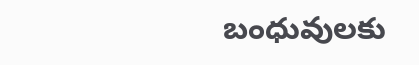బంధువులకు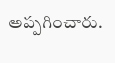అప్పగించారు.